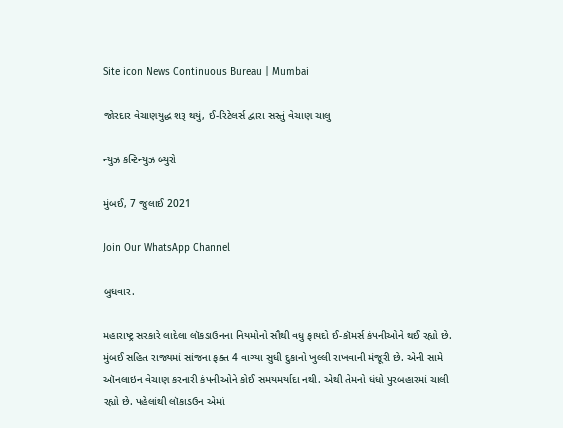Site icon News Continuous Bureau | Mumbai

જોરદાર વેચાણયુદ્ધ શરૂ થયું, ઈ-રિટેલર્સ દ્વારા સસ્તું વેચાણ ચાલુ

ન્યુઝ કન્ટિન્યુઝ બ્યુરો

મુંબઈ, 7 જુલાઈ 2021

Join Our WhatsApp Channel

બુધવાર.

મહારાષ્ટ્ર સરકારે લાદેલા લૉકડાઉનના નિયમોનો સૌથી વધુ ફાયદો ઈ-કૉમર્સ કંપનીઓને થઈ રહ્યો છે. મુંબઈ સહિત રાજ્યમાં સાંજના ફક્ત 4 વાગ્યા સુધી દુકાનો ખુલ્લી રાખવાની મંજૂરી છે. એની સામે ઑનલાઇન વેચાણ કરનારી કંપનીઓને કોઈ સમયમર્યાદા નથી. એથી તેમનો ધંધો પુરબહારમાં ચાલી રહ્યો છે. પહેલાંથી લૉકાડઉન એમાં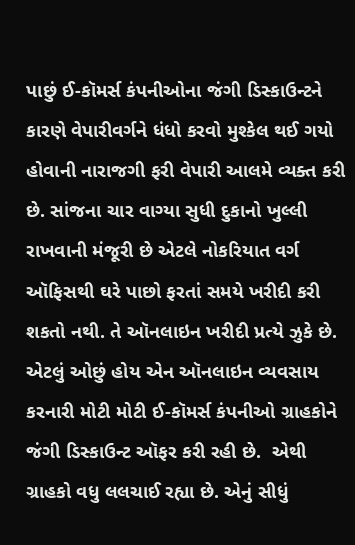પાછું ઈ-કૉમર્સ કંપનીઓના જંગી ડિસ્કાઉન્ટને કારણે વેપારીવર્ગને ધંધો કરવો મુશ્કેલ થઈ ગયો હોવાની નારાજગી ફરી વેપારી આલમે વ્યક્ત કરી છે. સાંજના ચાર વાગ્યા સુધી દુકાનો ખુલ્લી રાખવાની મંજૂરી છે એટલે નોકરિયાત વર્ગ ઑફિસથી ઘરે પાછો ફરતાં સમયે ખરીદી કરી શકતો નથી. તે ઑનલાઇન ખરીદી પ્રત્યે ઝુકે છે. એટલું ઓછું હોય એન ઑનલાઇન વ્યવસાય કરનારી મોટી મોટી ઈ-કૉમર્સ કંપનીઓ ગ્રાહકોને જંગી ડિસ્કાઉન્ટ ઑફર કરી રહી છે.  એથી ગ્રાહકો વધુ લલચાઈ રહ્યા છે. એનું સીધું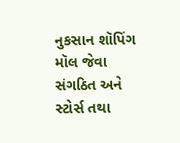નુકસાન શૉપિંગ મૉલ જેવા સંગઠિત અને સ્ટોર્સ તથા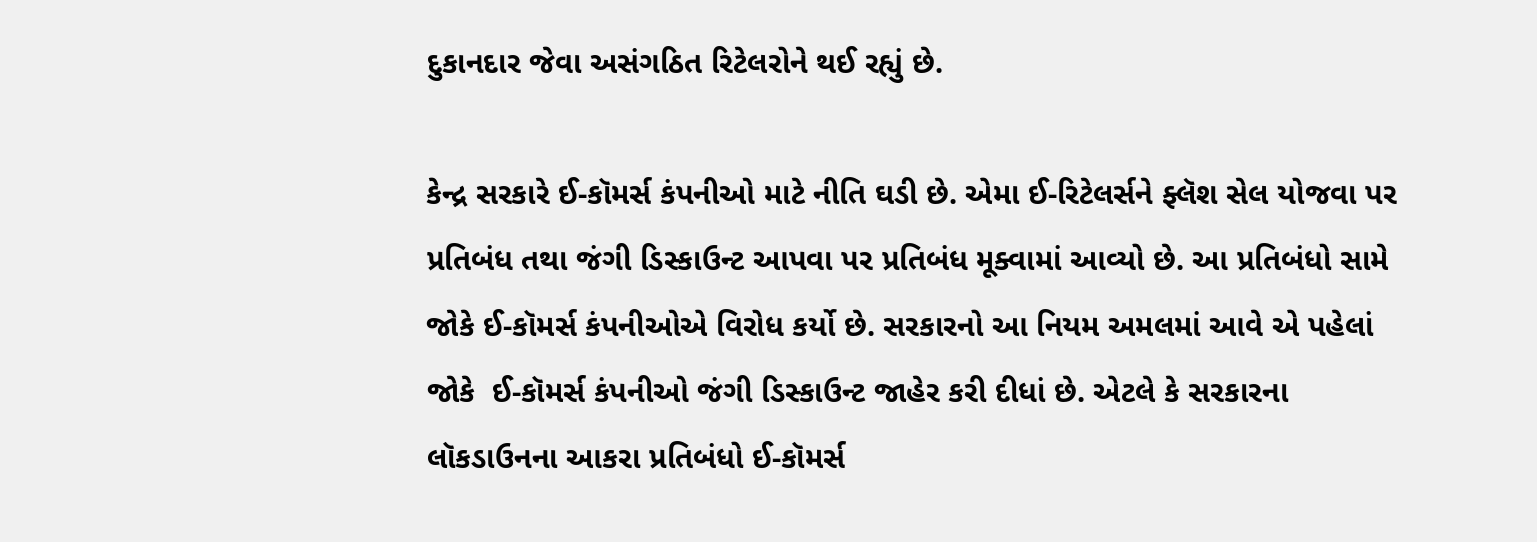દુકાનદાર જેવા અસંગઠિત રિટેલરોને થઈ રહ્યું છે.

કેન્દ્ર સરકારે ઈ-કૉમર્સ કંપનીઓ માટે નીતિ ઘડી છે. એમા ઈ-રિટેલર્સને ફ્લૅશ સેલ યોજવા પર પ્રતિબંધ તથા જંગી ડિસ્કાઉન્ટ આપવા પર પ્રતિબંધ મૂક્વામાં આવ્યો છે. આ પ્રતિબંધો સામે જોકે ઈ-કૉમર્સ કંપનીઓએ વિરોધ કર્યો છે. સરકારનો આ નિયમ અમલમાં આવે એ પહેલાં જોકે  ઈ-કૉમર્સ કંપનીઓ જંગી ડિસ્કાઉન્ટ જાહેર કરી દીધાં છે. એટલે કે સરકારના લૉકડાઉનના આકરા પ્રતિબંધો ઈ-કૉમર્સ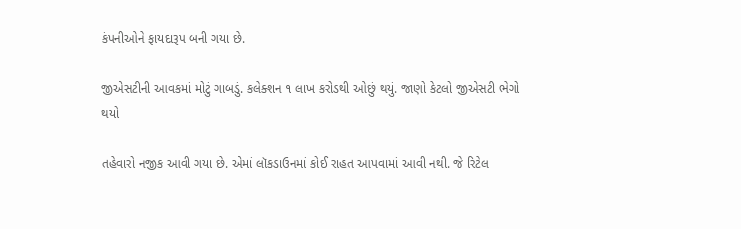કંપનીઓને ફાયદારૂપ બની ગયા છે.

જીએસટીની આવકમાં મોટું ગાબડું. કલેક્શન ૧ લાખ કરોડથી ઓછું થયું. જાણો કેટલો જીએસટી ભેગો થયો

તહેવારો નજીક આવી ગયા છે. એમાં લૉકડાઉનમાં કોઈ રાહત આપવામાં આવી નથી. જે રિટેલ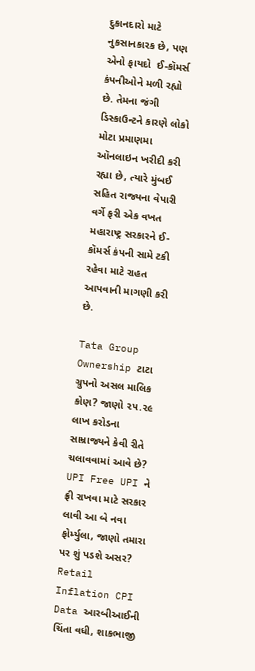દુકાનદારો માટે નુકસાનકારક છે, પણ એનો ફાયદો  ઈ-કૉમર્સ કંપનીઓને મળી રહ્યો છે. તેમના જંગી ડિસ્કાઉન્ટને કારણે લોકો મોટા પ્રમાણમા ઑનલાઇન ખરીદી કરી રહ્યા છે, ત્યારે મુંબઈ સહિત રાજ્યના વેપારી વર્ગે ફરી એક વખત મહારાષ્ટ્ર સરકારને ઈ-કૉમર્સ કંપની સામે ટકી રહેવા માટે રાહત આપવાની માગણી કરી છે.

Tata Group Ownership ટાટા ગ્રુપનો અસલ માલિક કોણ? જાણો ૨૫.૨૯ લાખ કરોડના સામ્રાજ્યને કેવી રીતે ચલાવવામાં આવે છે?
UPI Free UPI ને ફ્રી રાખવા માટે સરકાર લાવી આ બે નવા ફોર્મ્યુલા, જાણો તમારા પર શું પડશે અસર?
Retail Inflation CPI Data આરબીઆઈની ચિંતા વધી, શાકભાજી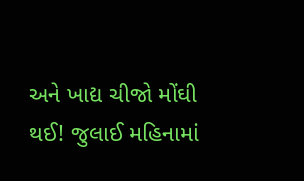અને ખાદ્ય ચીજો મોંઘી થઈ! જુલાઈ મહિનામાં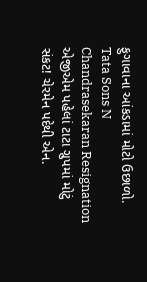ફુગાવાના આંકડામાં મોટો ઉછાળો.
Tata Sons N Chandrasekaran Resignation એજીએમ પહેલાં ટાટા ગ્રુપમાં મોટું સંકટ! ચેરમેન પદેથી એન.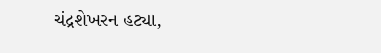ચંદ્રશેખરન હટ્યા,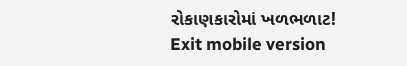રોકાણકારોમાં ખળભળાટ!
Exit mobile version